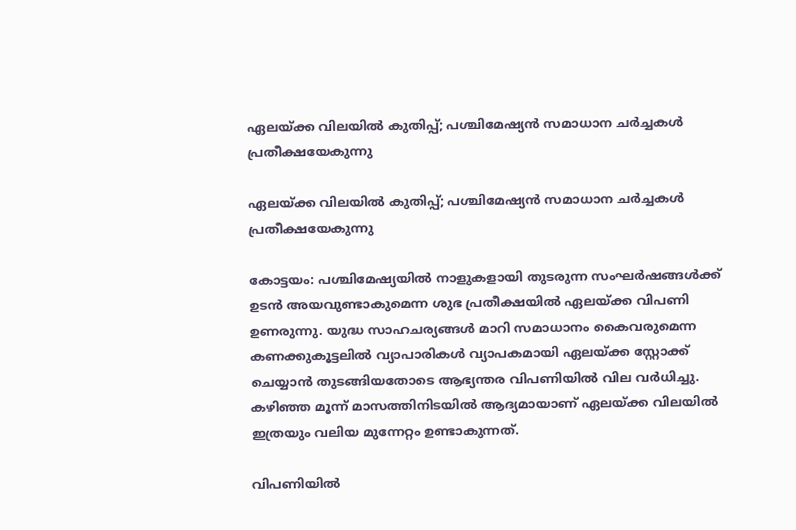ഏലയ്ക്ക വിലയില്‍ കുതിപ്പ്; പശ്ചിമേഷ്യന്‍ സമാധാന ചര്‍ച്ചകള്‍ പ്രതീക്ഷയേകുന്നു

ഏലയ്ക്ക വിലയില്‍ കുതിപ്പ്; പശ്ചിമേഷ്യന്‍ സമാധാന ചര്‍ച്ചകള്‍ പ്രതീക്ഷയേകുന്നു

കോട്ടയം: പശ്ചിമേഷ്യയില്‍ നാളുകളായി തുടരുന്ന സംഘര്‍ഷങ്ങള്‍ക്ക് ഉടന്‍ അയവുണ്ടാകുമെന്ന ശുഭ പ്രതീക്ഷയില്‍ ഏലയ്ക്ക വിപണി ഉണരുന്നു. യുദ്ധ സാഹചര്യങ്ങള്‍ മാറി സമാധാനം കൈവരുമെന്ന കണക്കുകൂട്ടലില്‍ വ്യാപാരികള്‍ വ്യാപകമായി ഏലയ്ക്ക സ്റ്റോക്ക് ചെയ്യാന്‍ തുടങ്ങിയതോടെ ആഭ്യന്തര വിപണിയില്‍ വില വര്‍ധിച്ചു. കഴിഞ്ഞ മൂന്ന് മാസത്തിനിടയില്‍ ആദ്യമായാണ് ഏലയ്ക്ക വിലയില്‍ ഇത്രയും വലിയ മുന്നേറ്റം ഉണ്ടാകുന്നത്.

വിപണിയില്‍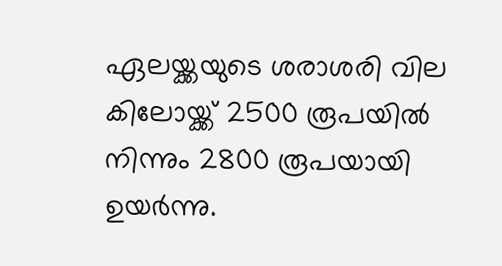ഏലയ്ക്കയുടെ ശരാശരി വില കിലോയ്ക്ക് 2500 രൂപയില്‍ നിന്നും 2800 രൂപയായി ഉയര്‍ന്നു.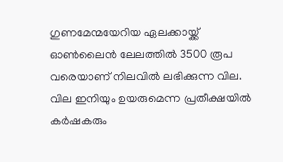ഗുണമേന്മയേറിയ ഏലക്കായ്ക്ക് ഓണ്‍ലൈന്‍ ലേലത്തില്‍ 3500 രൂപ വരെയാണ് നിലവില്‍ ലഭിക്കുന്ന വില. വില ഇനിയും ഉയരുമെന്ന പ്രതീക്ഷയില്‍ കര്‍ഷകരും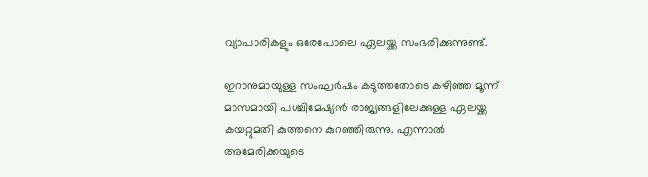വ്യാപാരികളും ഒരേപോലെ ഏലയ്ക്ക സംഭരിക്കുന്നുണ്ട്.

ഇറാനുമായുള്ള സംഘര്‍ഷം കടുത്തതോടെ കഴിഞ്ഞ മൂന്ന് മാസമായി പശ്ചിമേഷ്യന്‍ രാജ്യങ്ങളിലേക്കുള്ള ഏലയ്ക്ക കയറ്റുമതി കുത്തനെ കുറഞ്ഞിരുന്നു. എന്നാല്‍ അമേരിക്കയുടെ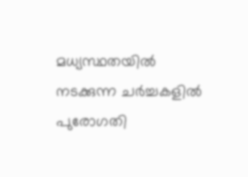മധ്യസ്ഥതയില്‍ നടക്കുന്ന ചര്‍ച്ചകളില്‍ പുരോഗതി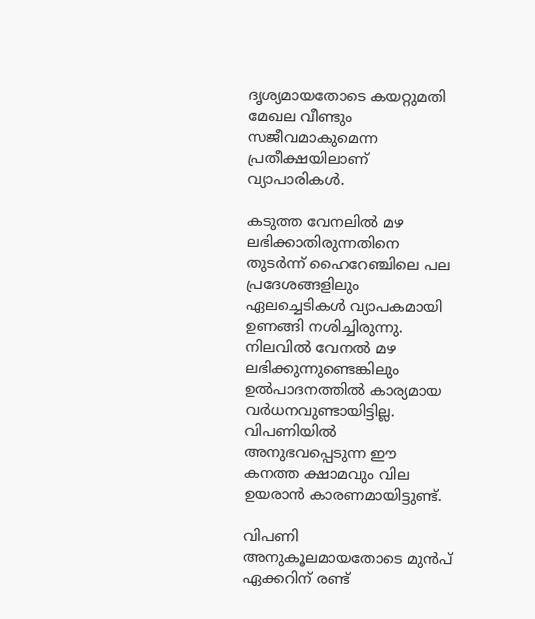ദൃശ്യമായതോടെ കയറ്റുമതി മേഖല വീണ്ടും സജീവമാകുമെന്ന പ്രതീക്ഷയിലാണ് വ്യാപാരികള്‍.

കടുത്ത വേനലില്‍ മഴ ലഭിക്കാതിരുന്നതിനെ തുടര്‍ന്ന് ഹൈറേഞ്ചിലെ പല പ്രദേശങ്ങളിലും ഏലച്ചെടികള്‍ വ്യാപകമായി ഉണങ്ങി നശിച്ചിരുന്നു. നിലവില്‍ വേനല്‍ മഴ ലഭിക്കുന്നുണ്ടെങ്കിലും ഉല്‍പാദനത്തില്‍ കാര്യമായ വര്‍ധനവുണ്ടായിട്ടില്ല. വിപണിയില്‍ അനുഭവപ്പെടുന്ന ഈ കനത്ത ക്ഷാമവും വില ഉയരാന്‍ കാരണമായിട്ടുണ്ട്.

വിപണി അനുകൂലമായതോടെ മുന്‍പ് ഏക്കറിന് രണ്ട്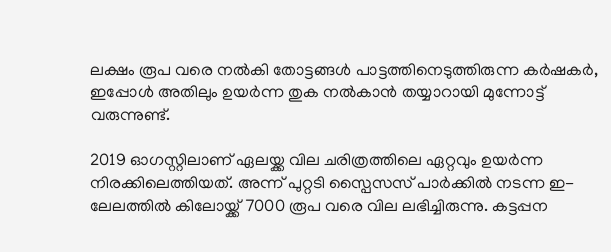ലക്ഷം രൂപ വരെ നല്‍കി തോട്ടങ്ങള്‍ പാട്ടത്തിനെടുത്തിരുന്ന കര്‍ഷകര്‍, ഇപ്പോള്‍ അതിലും ഉയര്‍ന്ന തുക നല്‍കാന്‍ തയ്യാറായി മുന്നോട്ട് വരുന്നുണ്ട്.

2019 ഓഗസ്റ്റിലാണ് ഏലയ്ക്ക വില ചരിത്രത്തിലെ ഏറ്റവും ഉയര്‍ന്ന നിരക്കിലെത്തിയത്. അന്ന് പുറ്റടി സ്പൈസസ് പാര്‍ക്കില്‍ നടന്ന ഇ-ലേലത്തില്‍ കിലോയ്ക്ക് 7000 രൂപ വരെ വില ലഭിച്ചിരുന്നു. കട്ടപ്പന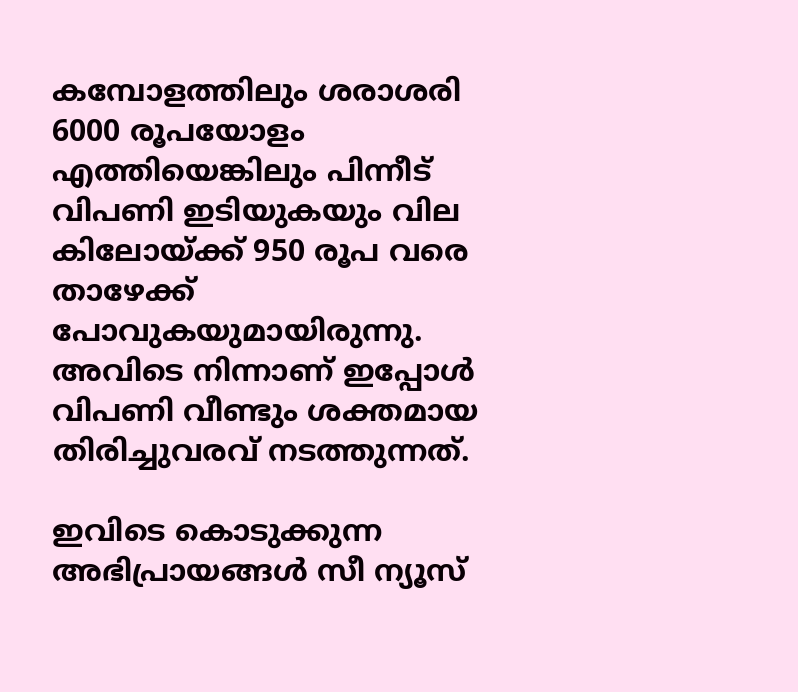കമ്പോളത്തിലും ശരാശരി 6000 രൂപയോളം എത്തിയെങ്കിലും പിന്നീട് വിപണി ഇടിയുകയും വില കിലോയ്ക്ക് 950 രൂപ വരെ താഴേക്ക് പോവുകയുമായിരുന്നു. അവിടെ നിന്നാണ് ഇപ്പോള്‍ വിപണി വീണ്ടും ശക്തമായ തിരിച്ചുവരവ് നടത്തുന്നത്.

ഇവിടെ കൊടുക്കുന്ന അഭിപ്രായങ്ങള്‍ സീ ന്യൂസ്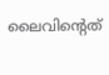ലൈവിന്റെത്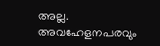അല്ല. അവഹേളനപരവും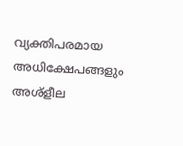വ്യക്തിപരമായ അധിക്ഷേപങ്ങളും അശ്‌ളീല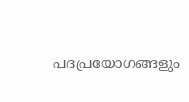പദപ്രയോഗങ്ങളും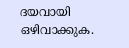ദയവായി ഒഴിവാക്കുക.